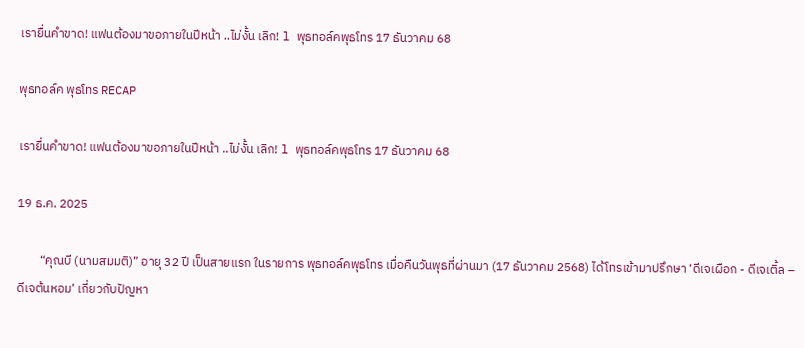เรายื่นคำขาด! แฟนต้องมาขอภายในปีหน้า ..ไม่งั้น เลิก! l พุธทอล์คพุธโทร 17 ธันวาคม 68

พุธทอล์ค พุธโทร RECAP

เรายื่นคำขาด! แฟนต้องมาขอภายในปีหน้า ..ไม่งั้น เลิก! l พุธทอล์คพุธโทร 17 ธันวาคม 68

19 ธ.ค. 2025

        “คุณบี (นามสมมติ)” อายุ 32 ปี เป็นสายแรก ในรายการ พุธทอล์คพุธโทร เมื่อคืนวันพุธที่ผ่านมา (17 ธันวาคม 2568) ได้โทรเข้ามาปรึกษา ‘ดีเจเผือก - ดีเจเติ้ล – ดีเจต้นหอม’ เกี่ยวกับปัญหา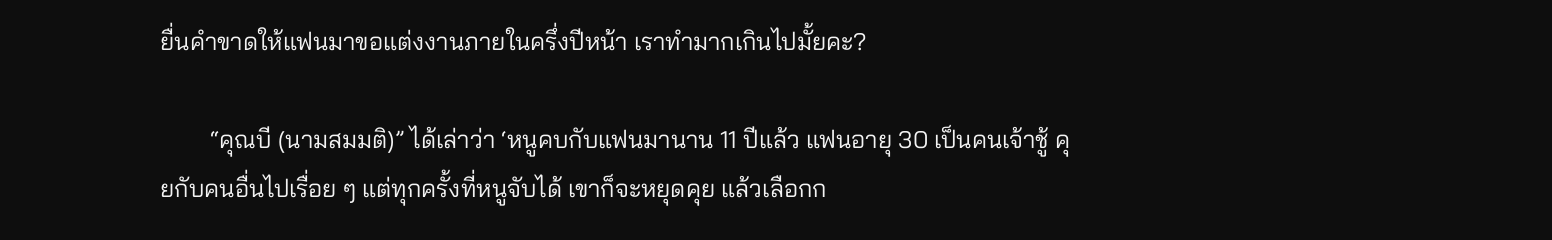ยื่นคำขาดให้แฟนมาขอแต่งงานภายในครึ่งปีหน้า เราทำมากเกินไปมั้ยคะ?

        “คุณบี (นามสมมติ)” ได้เล่าว่า ‘หนูคบกับแฟนมานาน 11 ปีแล้ว แฟนอายุ 30 เป็นคนเจ้าชู้ คุยกับคนอื่นไปเรื่อย ๆ แต่ทุกครั้งที่หนูจับได้ เขาก็จะหยุดคุย แล้วเลือกก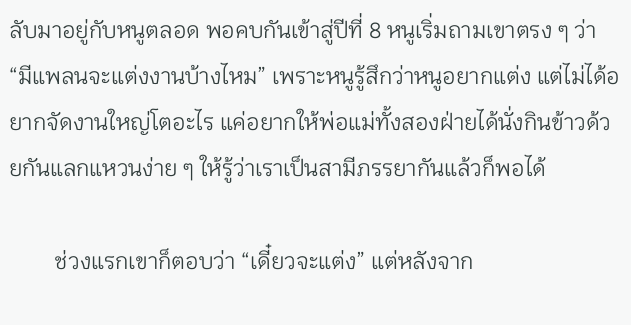ลับมาอยู่กับหนูตลอด พอคบกันเข้าสู่ปีที่ 8 หนูเริ่มถามเขาตรง ๆ ว่า “มีแพลนจะแต่งงานบ้างไหม” เพราะหนูรู้สึกว่าหนูอยากแต่ง แต่ไม่ได้อยากจัดงานใหญ่โตอะไร แค่อยากให้พ่อแม่ทั้งสองฝ่ายได้นั่งกินข้าวด้วยกันแลกแหวนง่าย ๆ ให้รู้ว่าเราเป็นสามีภรรยากันแล้วก็พอได้

        ช่วงแรกเขาก็ตอบว่า “เดี๋ยวจะแต่ง” แต่หลังจาก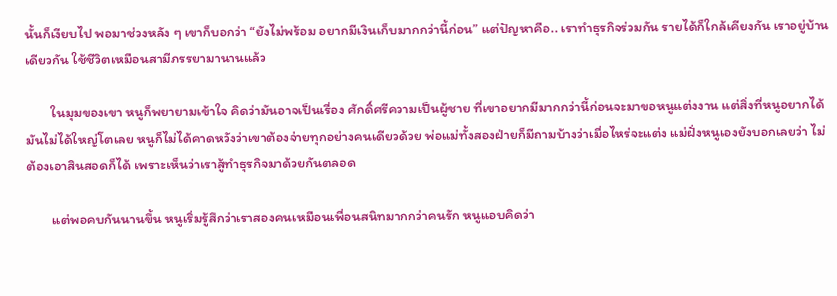นั้นก็เงียบไป พอมาช่วงหลัง ๆ เขาก็บอกว่า “ยังไม่พร้อม อยากมีเงินเก็บมากกว่านี้ก่อน” แต่ปัญหาคือ.. เราทำธุรกิจร่วมกัน รายได้ก็ใกล้เคียงกัน เราอยู่บ้านเดียวกัน ใช้ชีวิตเหมือนสามีภรรยามานานแล้ว

        ในมุมของเขา หนูก็พยายามเข้าใจ คิดว่ามันอาจเป็นเรื่อง ศักดิ์ศรีความเป็นผู้ชาย ที่เขาอยากมีมากกว่านี้ก่อนจะมาขอหนูแต่งงาน แต่สิ่งที่หนูอยากได้ มันไม่ได้ใหญ่โตเลย หนูก็ไม่ได้คาดหวังว่าเขาต้องจ่ายทุกอย่างคนเดียวด้วย พ่อแม่ทั้งสองฝ่ายก็มีถามบ้างว่าเมื่อไหร่จะแต่ง แม่ฝั่งหนูเองยังบอกเลยว่า ไม่ต้องเอาสินสอดก็ได้ เพราะเห็นว่าเราสู้ทำธุรกิจมาด้วยกันตลอด

        แต่พอคบกันนานขึ้น หนูเริ่มรู้สึกว่าเราสองคนเหมือนเพื่อนสนิทมากกว่าคนรัก หนูแอบคิดว่า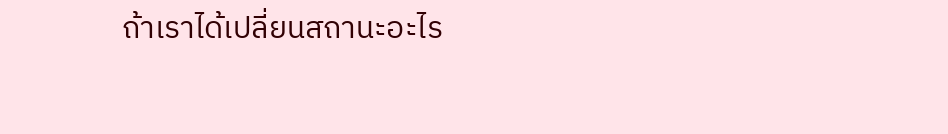ถ้าเราได้เปลี่ยนสถานะอะไร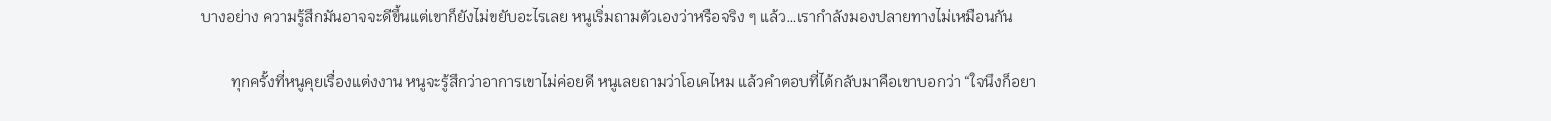บางอย่าง ความรู้สึกมันอาจจะดีขึ้นแต่เขาก็ยังไม่ขยับอะไรเลย หนูเริ่มถามตัวเองว่าหรือจริง ๆ แล้ว…เรากำลังมองปลายทางไม่เหมือนกัน

        ทุกครั้งที่หนูคุยเรื่องแต่งงาน หนูจะรู้สึกว่าอาการเขาไม่ค่อยดี หนูเลยถามว่าโอเคไหม แล้วคำตอบที่ได้กลับมาคือเขาบอกว่า “ใจนึงก็อยา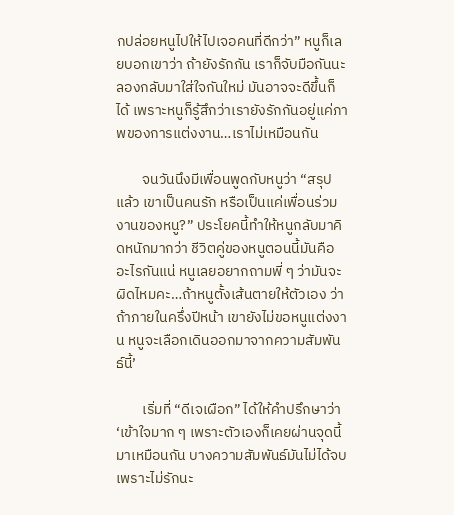กปล่อยหนูไปให้ไปเจอคนที่ดีกว่า” หนูก็เลยบอกเขาว่า ถ้ายังรักกัน เราก็จับมือกันนะ ลองกลับมาใส่ใจกันใหม่ มันอาจจะดีขึ้นก็ได้ เพราะหนูก็รู้สึกว่าเรายังรักกันอยู่แค่ภาพของการแต่งงาน…เราไม่เหมือนกัน

        จนวันนึงมีเพื่อนพูดกับหนูว่า “สรุปแล้ว เขาเป็นคนรัก หรือเป็นแค่เพื่อนร่วมงานของหนู?” ประโยคนี้ทำให้หนูกลับมาคิดหนักมากว่า ชีวิตคู่ของหนูตอนนี้มันคืออะไรกันแน่ หนูเลยอยากถามพี่ ๆ ว่ามันจะผิดไหมคะ…ถ้าหนูตั้งเส้นตายให้ตัวเอง ว่าถ้าภายในครึ่งปีหน้า เขายังไม่ขอหนูแต่งงาน หนูจะเลือกเดินออกมาจากความสัมพันธ์นี้’

        เริ่มที่ “ดีเจเผือก” ได้ให้คำปรึกษาว่า ‘เข้าใจมาก ๆ เพราะตัวเองก็เคยผ่านจุดนี้มาเหมือนกัน บางความสัมพันธ์มันไม่ได้จบเพราะไม่รักนะ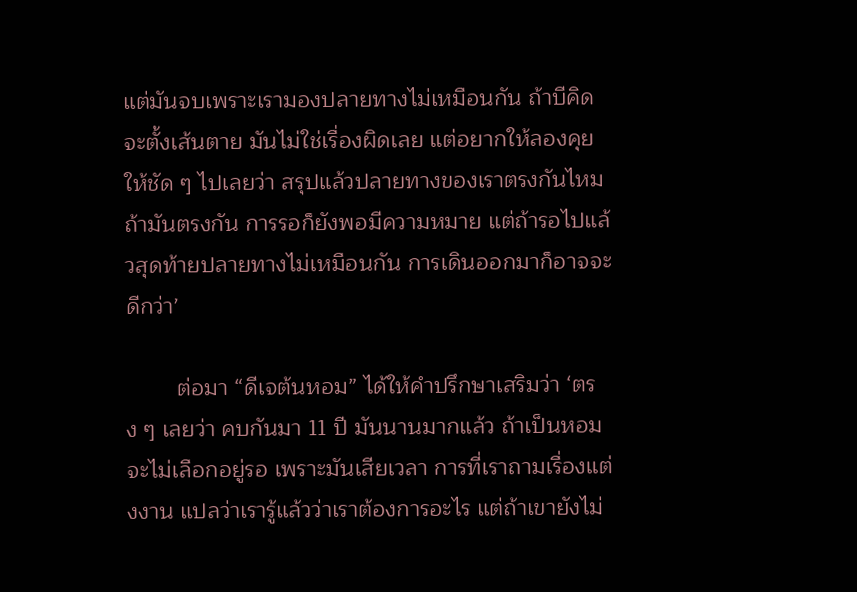แต่มันจบเพราะเรามองปลายทางไม่เหมือนกัน ถ้าบีคิดจะตั้งเส้นตาย มันไม่ใช่เรื่องผิดเลย แต่อยากให้ลองคุยให้ชัด ๆ ไปเลยว่า สรุปแล้วปลายทางของเราตรงกันไหม ถ้ามันตรงกัน การรอก็ยังพอมีความหมาย แต่ถ้ารอไปแล้วสุดท้ายปลายทางไม่เหมือนกัน การเดินออกมาก็อาจจะดีกว่า’

        ต่อมา “ดีเจต้นหอม” ได้ให้คำปรึกษาเสริมว่า ‘ตรง ๆ เลยว่า คบกันมา 11 ปี มันนานมากแล้ว ถ้าเป็นหอม จะไม่เลือกอยู่รอ เพราะมันเสียเวลา การที่เราถามเรื่องแต่งงาน แปลว่าเรารู้แล้วว่าเราต้องการอะไร แต่ถ้าเขายังไม่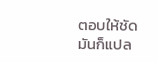ตอบให้ชัด มันก็แปล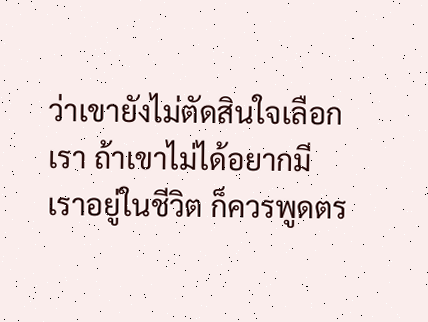ว่าเขายังไม่ตัดสินใจเลือกเรา ถ้าเขาไม่ได้อยากมีเราอยู่ในชีวิต ก็ควรพูดตร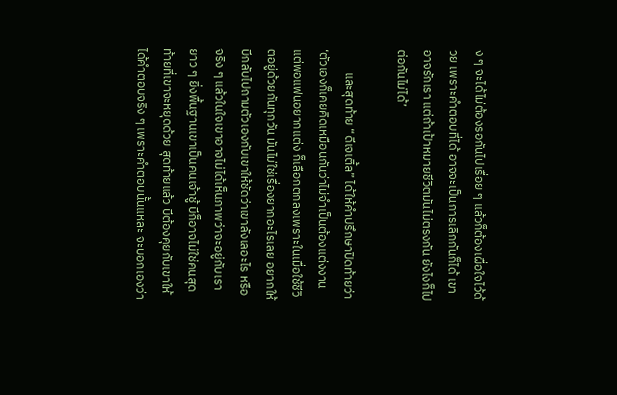ง ๆ จะได้ไม่ต้องรอกันไปเรื่อย ๆ แล้วก็ต้องเผื่อใจไว้ด้วย เพราะคำตอบที่ได้ อาจจะเป็นการเลิกกันก็ได้ เขาอาจรักเรา แต่ถ้าเป้าหมายชีวิตมันไม่ตรงกัน ยังไงก็ไปต่อกันไม่ได้’

        และสุดท้าย “ดีเจเติ้ล” ได้ให้คำปรึกษาปิดท้ายว่า ‘ตัวเองก็เคยคิดเหมือนกันว่าไม่จำเป็นต้องแต่งงาน แต่พอแฟนอยากแต่ง ก็เลือกตกลงเพราะในเมื่อใช้ชีวิตอยู่ด้วยกันทุกวัน มันไม่ใช่เรื่องยากอะไรเลย อยากให้บีกลับไปถามตัวเองกับเขาให้ชัดว่าเขาลังเลอะไร หรือจริง ๆ แล้วในใจเขาอาจไม่ได้เห็นภาพว่าจะอยู่กับเรายาว ๆ ยิ่งพื้นฐานเขาเป็นคนเจ้าชู้ บีก็อาจไม่ใช่คนสุดท้ายที่เขาจะหยุดด้วย สุดท้ายแล้ว บีต้องคุยกับเขาให้ได้คำตอบจริง ๆ เพราะคำตอบนั้นแหละ จะบอกเองว่า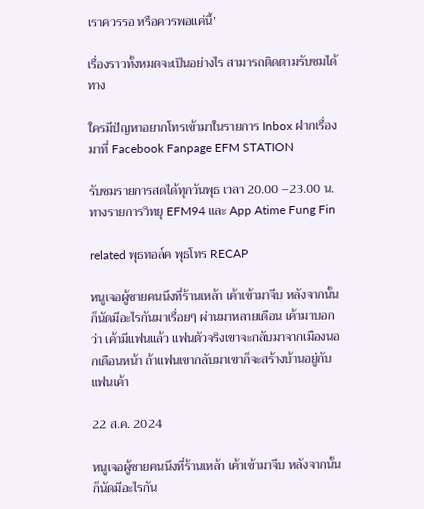เราควรรอ หรือควรพอแค่นี้’

เรื่องราวทั้งหมดจะเป็นอย่างไร สามารถติดตามรับชมได้ทาง

ใครมีปัญหาอยากโทรเข้ามาในรายการ Inbox ฝากเรื่องมาที่ Facebook Fanpage EFM STATION

รับชมรายการสดได้ทุกวันพุธ เวลา 20.00 –23.00 น. ทางรายการวิทยุ EFM94 และ App Atime Fung Fin

related พุธทอล์ค พุธโทร RECAP

หนูเจอผู้ชายคนนึงที่ร้านเหล้า เค้าเข้ามาจีบ หลังจากนั้นก็นัดมีอะไรกันมาเรื่อยๆ ผ่านมาหลายเดือน เค้ามาบอกว่า เค้ามีแฟนแล้ว แฟนตัวจริงเขาจะกลับมาจากเมืองนอกเดือนหน้า ถ้าแฟนเขากลับมาเขาก็จะสร้างบ้านอยู่กับแฟนเค้า

22 ส.ค. 2024

หนูเจอผู้ชายคนนึงที่ร้านเหล้า เค้าเข้ามาจีบ หลังจากนั้นก็นัดมีอะไรกัน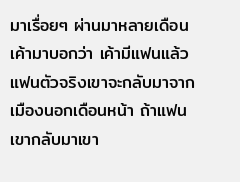มาเรื่อยๆ ผ่านมาหลายเดือน เค้ามาบอกว่า เค้ามีแฟนแล้ว แฟนตัวจริงเขาจะกลับมาจากเมืองนอกเดือนหน้า ถ้าแฟนเขากลับมาเขา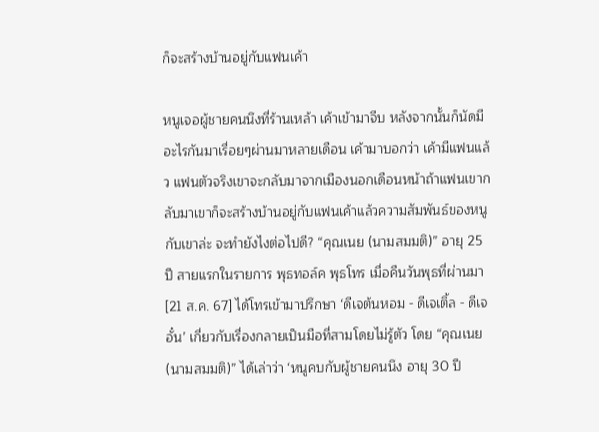ก็จะสร้างบ้านอยู่กับแฟนเค้า

หนูเจอผู้ชายคนนึงที่ร้านเหล้า เค้าเข้ามาจีบ หลังจากนั้นก็นัดมีอะไรกันมาเรื่อยๆผ่านมาหลายเดือน เค้ามาบอกว่า เค้ามีแฟนแล้ว แฟนตัวจริงเขาจะกลับมาจากเมืองนอกเดือนหน้าถ้าแฟนเขากลับมาเขาก็จะสร้างบ้านอยู่กับแฟนเค้าแล้วความสัมพันธ์ของหนูกับเขาล่ะ จะทำยังไงต่อไปดี? “คุณเนย (นามสมมติ)” อายุ 25 ปี สายแรกในรายการ พุธทอล์ค พุธโทร เมื่อคืนวันพุธที่ผ่านมา [21 ส.ค. 67] ได้โทรเข้ามาปรึกษา ‘ดีเจต้นหอม - ดีเจเติ้ล - ดีเจอั๋น’ เกี่ยวกับเรื่องกลายเป็นมือที่สามโดยไม่รู้ตัว โดย “คุณเนย (นามสมมติ)” ได้เล่าว่า ‘หนูคบกับผู้ชายคนนึง อายุ 30 ปี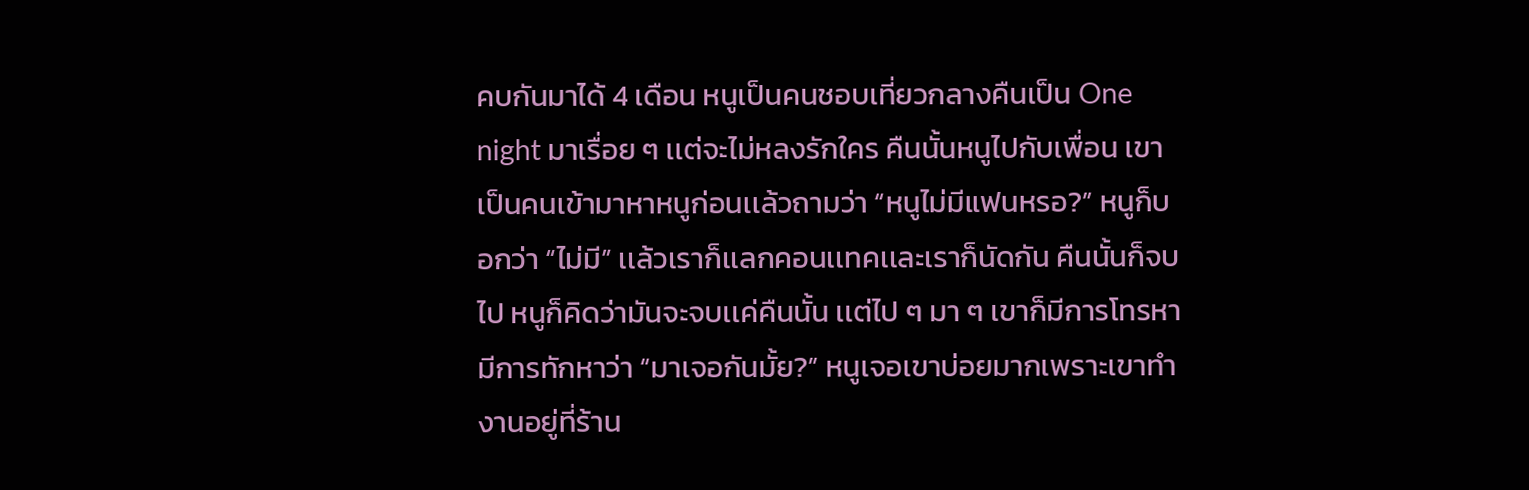คบกันมาได้ 4 เดือน หนูเป็นคนชอบเที่ยวกลางคืนเป็น One night มาเรื่อย ๆ เเต่จะไม่หลงรักใคร คืนนั้นหนูไปกับเพื่อน เขาเป็นคนเข้ามาหาหนูก่อนเเล้วถามว่า “หนูไม่มีแฟนหรอ?” หนูก็บอกว่า “ไม่มี” เเล้วเราก็เเลกคอนเเทคเเละเราก็นัดกัน คืนนั้นก็จบไป หนูก็คิดว่ามันจะจบเเค่คืนนั้น เเต่ไป ๆ มา ๆ เขาก็มีการโทรหา มีการทักหาว่า “มาเจอกันมั้ย?” หนูเจอเขาบ่อยมากเพราะเขาทำงานอยู่ที่ร้าน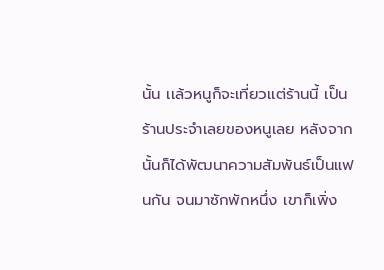นั้น เเล้วหนูก็จะเที่ยวเเต่ร้านนี้ เป็นร้านประจำเลยของหนูเลย หลังจากนั้นก็ได้พัฒนาความสัมพันธ์เป็นแฟนกัน จนมาซักพักหนึ่ง เขาก็เพิ่ง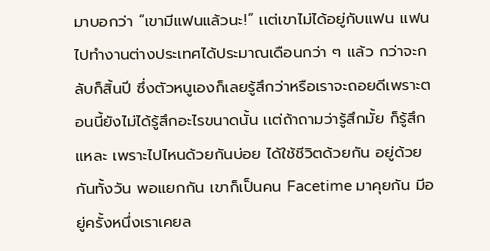มาบอกว่า “เขามีแฟนแล้วนะ!” เเต่เขาไม่ได้อยู่กับแฟน เเฟนไปทำงานต่างประเทศได้ประมาณเดือนกว่า ๆ เเล้ว กว่าจะกลับก็สิ้นปี ซึ่งตัวหนูเองก็เลยรู้สึกว่าหรือเราจะถอยดีเพราะตอนนี้ยังไม่ได้รู้สึกอะไรขนาดนั้น เเต่ถ้าถามว่ารู้สึกมั้ย ก็รู้สึกแหละ เพราะไปไหนด้วยกันบ่อย ได้ใช้ชีวิตด้วยกัน อยู่ด้วยกันทั้งวัน พอแยกกัน เขาก็เป็นคน Facetime มาคุยกัน มีอยู่ครั้งหนึ่งเราเคยล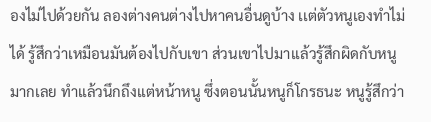องไม่ไปด้วยกัน ลองต่างคนต่างไปหาคนอื่นดูบ้าง เเต่ตัวหนูเองทำไม่ได้ รู้สึกว่าเหมือนมันต้องไปกับเขา ส่วนเขาไปมาเเล้วรู้สึกผิดกับหนูมากเลย ทำแล้วนึกถึงเเต่หน้าหนู ซึ่งตอนนั้นหนูก็โกรธนะ หนูรู้สึกว่า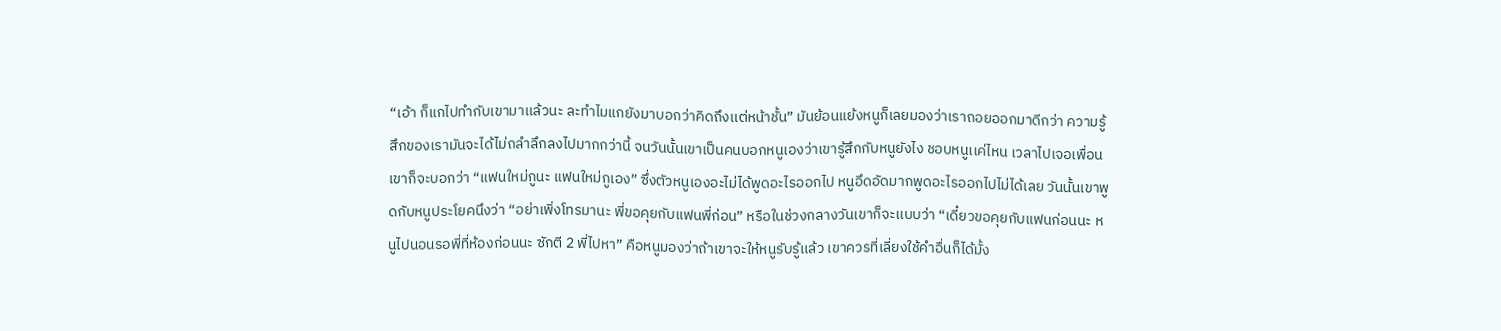“เอ้า ก็แกไปทำกับเขามาเเล้วนะ ละทำไมแกยังมาบอกว่าคิดถึงเเต่หน้าชั้น” มันย้อนแย้งหนูก็เลยมองว่าเราถอยออกมาดีกว่า ความรู้สึกของเรามันจะได้ไม่ถลำลึกลงไปมากกว่านี้ จนวันนั้นเขาเป็นคนบอกหนูเองว่าเขารู้สึกกับหนูยังไง ชอบหนูเเค่ไหน เวลาไปเจอเพื่อนเขาก็จะบอกว่า “แฟนใหม่กูนะ แฟนใหม่กูเอง” ซึ่งตัวหนูเองอะไม่ได้พูดอะไรออกไป หนูอึดอัดมากพูดอะไรออกไปไม่ได้เลย วันนั้นเขาพูดกับหนูประโยคนึงว่า “อย่าเพิ่งโทรมานะ พี่ขอคุยกับแฟนพี่ก่อน” หรือในช่วงกลางวันเขาก็จะเเบบว่า “เดี๋ยวขอคุยกับแฟนก่อนนะ หนูไปนอนรอพี่ที่ห้องก่อนนะ ซักตี 2 พี่ไปหา” คือหนูมองว่าถ้าเขาจะให้หนูรับรู้เเล้ว เขาควรที่เลี่ยงใช้คำอื่นก็ได้มั้ง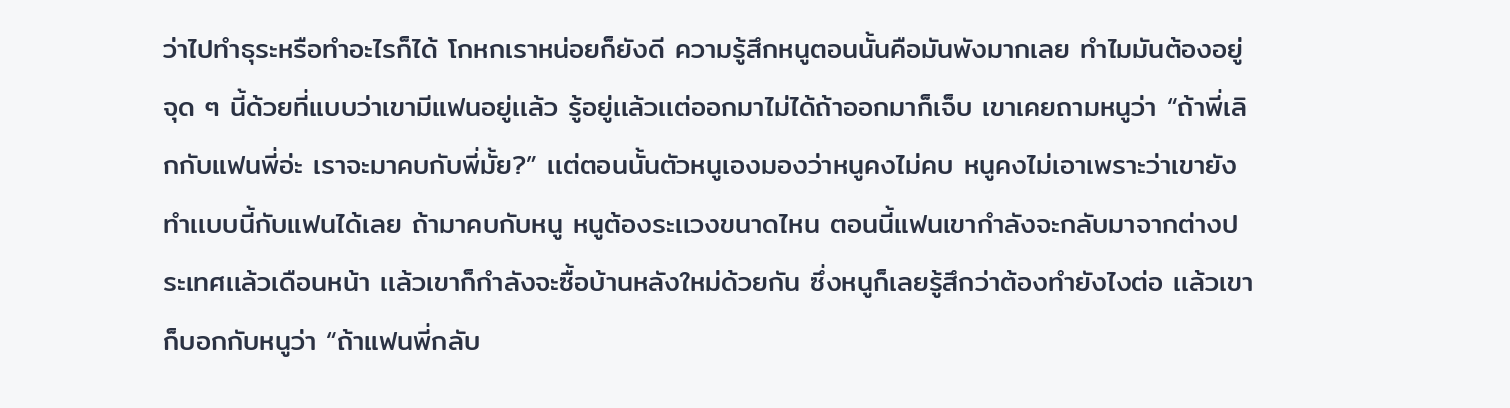ว่าไปทำธุระหรือทำอะไรก็ได้ โกหกเราหน่อยก็ยังดี ความรู้สึกหนูตอนนั้นคือมันพังมากเลย ทำไมมันต้องอยู่จุด ๆ นี้ด้วยที่เเบบว่าเขามีแฟนอยู่เเล้ว รู้อยู่เเล้วเเต่ออกมาไม่ได้ถ้าออกมาก็เจ็บ เขาเคยถามหนูว่า “ถ้าพี่เลิกกับแฟนพี่อ่ะ เราจะมาคบกับพี่มั้ย?” เเต่ตอนนั้นตัวหนูเองมองว่าหนูคงไม่คบ หนูคงไม่เอาเพราะว่าเขายังทำเเบบนี้กับแฟนได้เลย ถ้ามาคบกับหนู หนูต้องระเเวงขนาดไหน ตอนนี้แฟนเขากำลังจะกลับมาจากต่างประเทศเเล้วเดือนหน้า เเล้วเขาก็กำลังจะซื้อบ้านหลังใหม่ด้วยกัน ซึ่งหนูก็เลยรู้สึกว่าต้องทำยังไงต่อ เเล้วเขาก็บอกกับหนูว่า “ถ้าแฟนพี่กลับ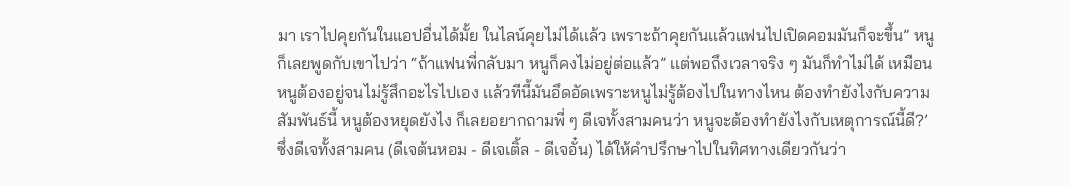มา เราไปคุยกันในแอปอื่นได้มั้ย ในไลน์คุยไม่ได้เเล้ว เพราะถ้าคุยกันเเล้วแฟนไปเปิดคอมมันก็จะขึ้น” หนูก็เลยพูดกับเขาไปว่า “ถ้าแฟนพี่กลับมา หนูก็คงไม่อยู่ต่อแล้ว” เเต่พอถึงเวลาจริง ๆ มันก็ทำไม่ได้ เหมือนหนูต้องอยู่จนไม่รู้สึกอะไรไปเอง เเล้วทีนี้มันอึดอัดเพราะหนูไม่รู้ต้องไปในทางไหน ต้องทำยังไงกับความสัมพันธ์นี้ หนูต้องหยุดยังไง ก็เลยอยากถามพี่ ๆ ดีเจทั้งสามคนว่า หนูจะต้องทำยังไงกับเหตุการณ์นี้ดี?’ ซึ่งดีเจทั้งสามคน (ดีเจต้นหอม - ดีเจเติ้ล - ดีเจอั๋น) ได้ให้คำปรึกษาไปในทิศทางเดียวกันว่า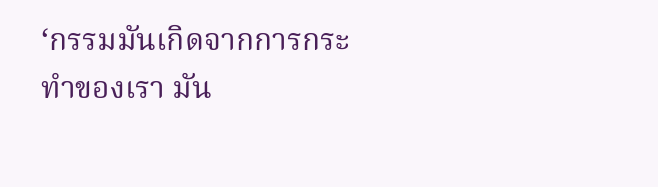‘กรรมมันเกิดจากการกระทำของเรา มัน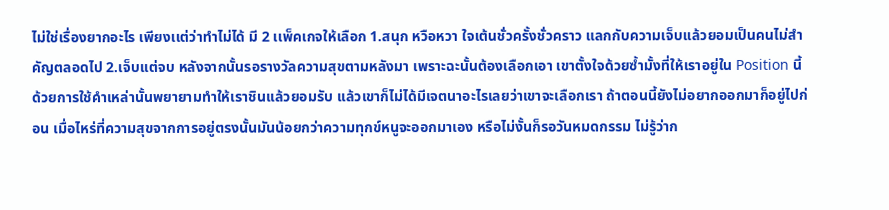ไม่ใช่เรื่องยากอะไร เพียงเเต่ว่าทำไม่ได้ มี 2 เเพ็คเกจให้เลือก 1.สนุก หวือหวา ใจเต้นชั่วครั้งชั่วคราว แลกกับความเจ็บเเล้วยอมเป็นคนไม่สำคัญตลอดไป 2.เจ็บเเต่จบ หลังจากนั้นรอรางวัลความสุขตามหลังมา เพราะฉะนั้นต้องเลือกเอา เขาตั้งใจด้วยซ้ำมั้งที่ให้เราอยู่ใน Position นี้ ด้วยการใช้คำเหล่านั้นพยายามทำให้เราชินเเล้วยอมรับ เเล้วเขาก็ไม่ได้มีเจตนาอะไรเลยว่าเขาจะเลือกเรา ถ้าตอนนี้ยังไม่อยากออกมาก็อยู่ไปก่อน เมื่อไหร่ที่ความสุขจากการอยู่ตรงนั้นมันน้อยกว่าความทุกข์หนูจะออกมาเอง หรือไม่งั้นก็รอวันหมดกรรม ไม่รู้ว่าก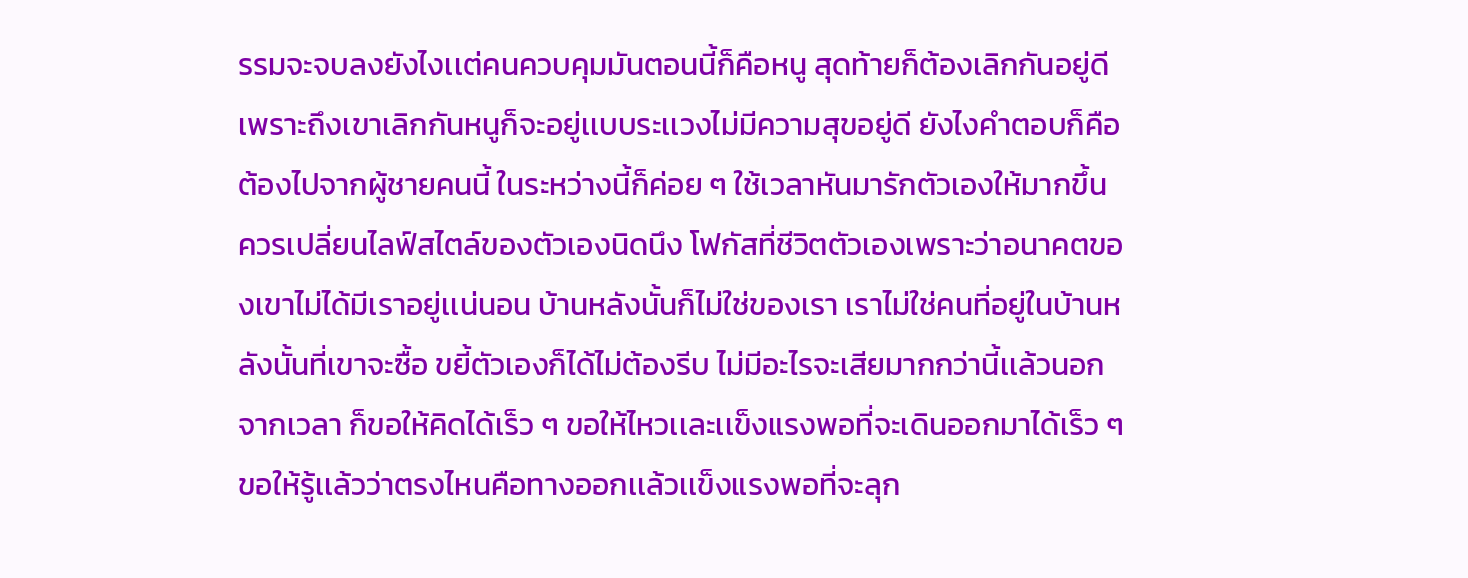รรมจะจบลงยังไงเเต่คนควบคุมมันตอนนี้ก็คือหนู สุดท้ายก็ต้องเลิกกันอยู่ดีเพราะถึงเขาเลิกกันหนูก็จะอยู่เเบบระเเวงไม่มีความสุขอยู่ดี ยังไงคำตอบก็คือต้องไปจากผู้ชายคนนี้ ในระหว่างนี้ก็ค่อย ๆ ใช้เวลาหันมารักตัวเองให้มากขึ้น ควรเปลี่ยนไลฟ์สไตล์ของตัวเองนิดนึง โฟกัสที่ชีวิตตัวเองเพราะว่าอนาคตของเขาไม่ได้มีเราอยู่เเน่นอน บ้านหลังนั้นก็ไม่ใช่ของเรา เราไม่ใช่คนที่อยู่ในบ้านหลังนั้นที่เขาจะซื้อ ขยี้ตัวเองก็ได้ไม่ต้องรีบ ไม่มีอะไรจะเสียมากกว่านี้เเล้วนอกจากเวลา ก็ขอให้คิดได้เร็ว ๆ ขอให้ไหวเเละเเข็งแรงพอที่จะเดินออกมาได้เร็ว ๆ ขอให้รู้เเล้วว่าตรงไหนคือทางออกเเล้วเเข็งแรงพอที่จะลุก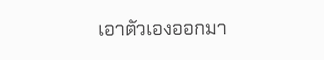เอาตัวเองออกมา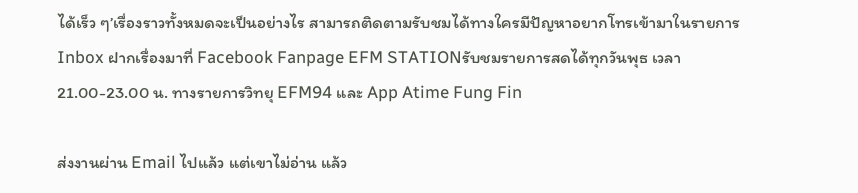ได้เร็ว ๆ’เรื่องราวทั้งหมดจะเป็นอย่างไร สามารถติดตามรับชมได้ทางใครมีปัญหาอยากโทรเข้ามาในรายการ Inbox ฝากเรื่องมาที่ Facebook Fanpage EFM STATIONรับชมรายการสดได้ทุกวันพุธ เวลา 21.00-23.00 น. ทางรายการวิทยุ EFM94 และ App Atime Fung Fin

ส่งงานผ่าน Email ไปแล้ว แต่เขาไม่อ่าน แล้ว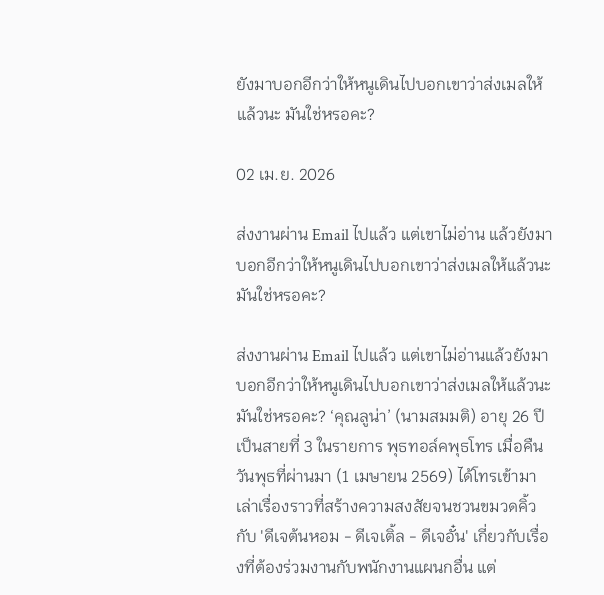ยังมาบอกอีกว่าให้หนูเดินไปบอกเขาว่าส่งเมลให้แล้วนะ มันใช่หรอคะ?

02 เม.ย. 2026

ส่งงานผ่าน Email ไปแล้ว แต่เขาไม่อ่าน แล้วยังมาบอกอีกว่าให้หนูเดินไปบอกเขาว่าส่งเมลให้แล้วนะ มันใช่หรอคะ?

ส่งงานผ่าน Email ไปแล้ว แต่เขาไม่อ่านแล้วยังมาบอกอีกว่าให้หนูเดินไปบอกเขาว่าส่งเมลให้แล้วนะมันใช่หรอคะ? ‘คุณลูน่า’ (นามสมมติ) อายุ 26 ปี เป็นสายที่ 3 ในรายการ พุธทอล์คพุธโทร เมื่อคืนวันพุธที่ผ่านมา (1 เมษายน 2569) ได้โทรเข้ามาเล่าเรื่องราวที่สร้างความสงสัยจนชวนขมวดคิ้ว กับ 'ดีเจต้นหอม - ดีเจเติ้ล - ดีเจอั๋น' เกี่ยวกับเรื่องที่ต้องร่วมงานกับพนักงานแผนกอื่น แต่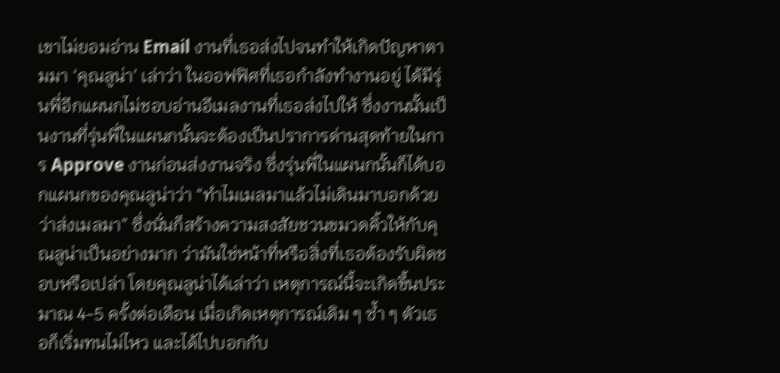เขาไม่ยอมอ่าน Email งานที่เธอส่งไปจนทำให้เกิดปัญหาตามมา ‘คุณลูน่า’ เล่าว่า ในออฟฟิศที่เธอกำลังทำงานอยู่ ได้มีรุ่นพี่อีกแผนกไม่ชอบอ่านอีเมลงานที่เธอส่งไปให้ ซึ่งงานนั้นเป็นงานที่รุ่นพี่ในแผนกนั้นจะต้องเป็นปราการด่านสุดท้ายในการ Approve งานก่อนส่งงานจริง ซึ่งรุ่นพี่ในแผนกนั้นก็ได้บอกแผนกของคุณลูน่าว่า “ทำไมเมลมาแล้วไม่เดินมาบอกด้วยว่าส่งเมลมา” ซึ่งนั่นก็สร้างความสงสัยชวนขมวดคิ้วให้กับคุณลูน่าเป็นอย่างมาก ว่ามันใช่หน้าที่หรือสิ่งที่เธอต้องรับผิดชอบหรือเปล่า โดยคุณลูน่าได้เล่าว่า เหตุการณ์นี้จะเกิดขึ้นประมาณ 4-5 ครั้งต่อเดือน เมื่อเกิดเหตุการณ์เดิม ๆ ซ้ำ ๆ ตัวเธอก็เริ่มทนไม่ไหว และได้ไปบอกกับ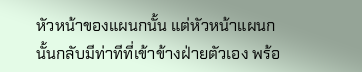หัวหน้าของแผนกนั้น แต่หัวหน้าแผนกนั้นกลับมีท่าทีที่เข้าข้างฝ่ายตัวเอง พร้อ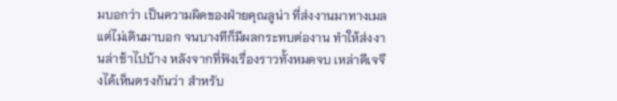มบอกว่า เป็นความผิดของฝ่ายคุณลูน่า ที่ส่งงานมาทางเมลแต่ไม่เดินมาบอก จนบางทีก็มีผลกระทบต่องาน ทำให้ส่งงานล่าช้าไปบ้าง หลังจากที่ฟังเรื่องราวทั้งหมดจบ เหล่าดีเจจึงได้เห็นตรงกันว่า สำหรับ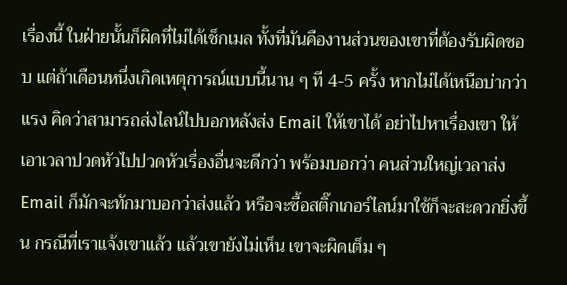เรื่องนี้ ในฝ่ายนั้นก็ผิดที่ไม่ได้เช็กเมล ทั้งที่มันคืองานส่วนของเขาที่ต้องรับผิดชอบ แต่ถ้าเดือนหนึ่งเกิดเหตุการณ์แบบนี้นาน ๆ ที 4-5 ครั้ง หากไม่ได้เหนือบ่ากว่าแรง คิดว่าสามารถส่งไลน์ไปบอกหลังส่ง Email ให้เขาได้ อย่าไปหาเรื่องเขา ให้เอาเวลาปวดหัวไปปวดหัวเรื่องอื่นจะดีกว่า พร้อมบอกว่า คนส่วนใหญ่เวลาส่ง Email ก็มักจะทักมาบอกว่าส่งแล้ว หรือจะซื้อสติ๊กเกอร์ไลน์มาใช้ก็จะสะดวกยิ่งขึ้น กรณีที่เราแจ้งเขาแล้ว แล้วเขายังไม่เห็น เขาจะผิดเต็ม ๆ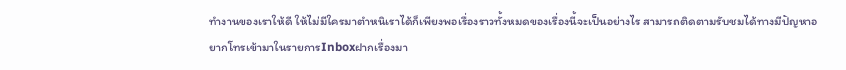ทำงานของเราให้ดี ให้ไม่มีใครมาตำหนิเราได้ก็เพียงพอเรื่องราวทั้งหมดของเรื่องนี้จะเป็นอย่างไร สามารถติดตามรับชมได้ทางมีปัญหาอยากโทรเข้ามาในรายการInboxฝากเรื่องมา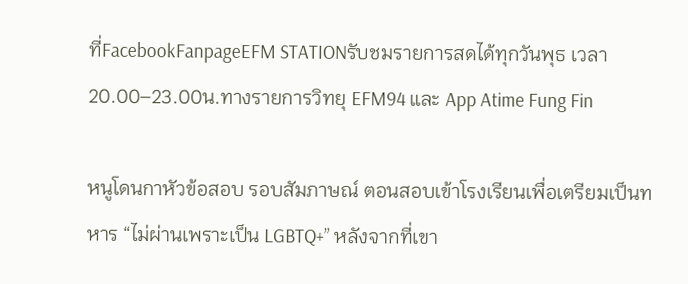ที่FacebookFanpageEFM STATIONรับชมรายการสดได้ทุกวันพุธ เวลา 20.00–23.00น.ทางรายการวิทยุ EFM94 และ App Atime Fung Fin

หนูโดนกาหัวข้อสอบ รอบสัมภาษณ์ ตอนสอบเข้าโรงเรียนเพื่อเตรียมเป็นทหาร “ไม่ผ่านเพราะเป็น LGBTQ+” หลังจากที่เขา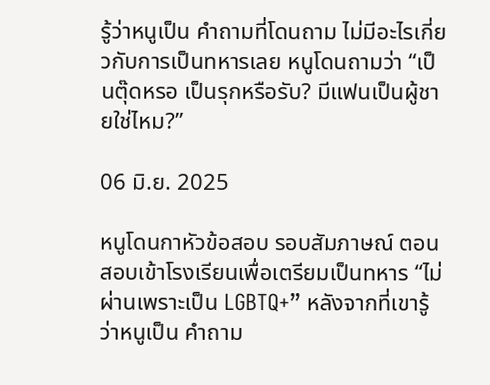รู้ว่าหนูเป็น คำถามที่โดนถาม ไม่มีอะไรเกี่ยวกับการเป็นทหารเลย หนูโดนถามว่า “เป็นตุ๊ดหรอ เป็นรุกหรือรับ? มีแฟนเป็นผู้ชายใช่ไหม?”

06 มิ.ย. 2025

หนูโดนกาหัวข้อสอบ รอบสัมภาษณ์ ตอนสอบเข้าโรงเรียนเพื่อเตรียมเป็นทหาร “ไม่ผ่านเพราะเป็น LGBTQ+” หลังจากที่เขารู้ว่าหนูเป็น คำถาม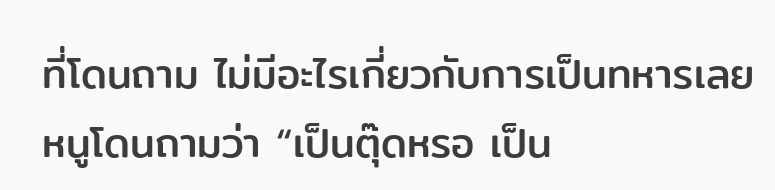ที่โดนถาม ไม่มีอะไรเกี่ยวกับการเป็นทหารเลย หนูโดนถามว่า “เป็นตุ๊ดหรอ เป็น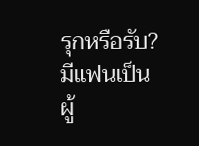รุกหรือรับ? มีแฟนเป็นผู้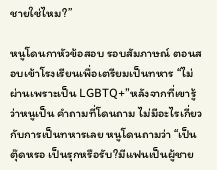ชายใช่ไหม?”

หนูโดนกาหัวข้อสอบ รอบสัมภาษณ์ ตอนสอบเข้าโรงเรียนเพื่อเตรียมเป็นทหาร “ไม่ผ่านเพราะเป็น LGBTQ+”หลังจากที่เขารู้ว่าหนูเป็น คำถามที่โดนถาม ไม่มีอะไรเกี่ยวกับการเป็นทหารเลย หนูโดนถามว่า “เป็นตุ๊ดหรอ เป็นรุกหรือรับ?มีแฟนเป็นผู้ชาย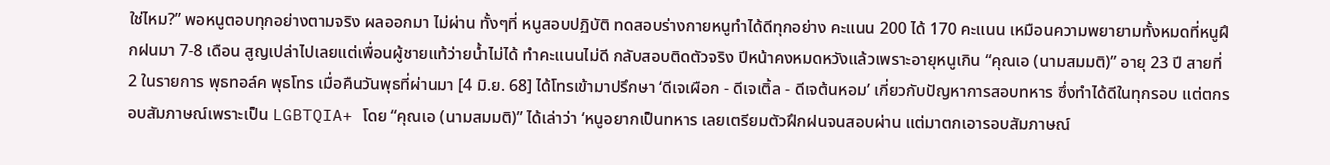ใช่ไหม?” พอหนูตอบทุกอย่างตามจริง ผลออกมา ไม่ผ่าน ทั้งๆที่ หนูสอบปฏิบัติ ทดสอบร่างกายหนูทำได้ดีทุกอย่าง คะแนน 200 ได้ 170 คะแนน เหมือนความพยายามทั้งหมดที่หนูฝึกฝนมา 7-8 เดือน สูญเปล่าไปเลยแต่เพื่อนผู้ชายแท้ว่ายน้ำไม่ได้ ทำคะแนนไม่ดี กลับสอบติดตัวจริง ปีหน้าคงหมดหวังแล้วเพราะอายุหนูเกิน “คุณเอ (นามสมมติ)” อายุ 23 ปี สายที่ 2 ในรายการ พุธทอล์ค พุธโทร เมื่อคืนวันพุธที่ผ่านมา [4 มิ.ย. 68] ได้โทรเข้ามาปรึกษา ‘ดีเจเผือก - ดีเจเติ้ล - ดีเจต้นหอม’ เกี่ยวกับปัญหาการสอบทหาร ซึ่งทำได้ดีในทุกรอบ แต่ตกรอบสัมภาษณ์เพราะเป็น LGBTQIA+ โดย “คุณเอ (นามสมมติ)” ได้เล่าว่า ‘หนูอยากเป็นทหาร เลยเตรียมตัวฝึกฝนจนสอบผ่าน แต่มาตกเอารอบสัมภาษณ์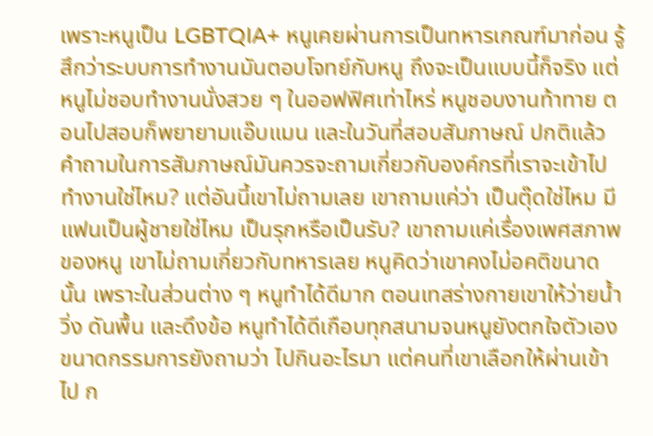เพราะหนูเป็น LGBTQIA+ หนูเคยผ่านการเป็นทหารเกณฑ์มาก่อน รู้สึกว่าระบบการทำงานมันตอบโจทย์กับหนู ถึงจะเป็นแบบนี้ก็จริง แต่หนูไม่ชอบทำงานนั่งสวย ๆ ในออฟฟิศเท่าไหร่ หนูชอบงานท้าทาย ตอนไปสอบก็พยายามแอ๊บแมน และในวันที่สอบสัมภาษณ์ ปกติแล้วคำถามในการสัมภาษณ์มันควรจะถามเกี่ยวกับองค์กรที่เราจะเข้าไปทำงานใช่ไหม? แต่อันนี้เขาไม่ถามเลย เขาถามแค่ว่า เป็นตุ๊ดใช่ไหม มีแฟนเป็นผู้ชายใช่ไหม เป็นรุกหรือเป็นรับ? เขาถามแค่เรื่องเพศสภาพของหนู เขาไม่ถามเกี่ยวกับทหารเลย หนูคิดว่าเขาคงไม่อคติขนาดนั้น เพราะในส่วนต่าง ๆ หนูทำได้ดีมาก ตอนเทสร่างกายเขาให้ว่ายน้ำ วิ่ง ดันพื้น และดึงข้อ หนูทำได้ดีเกือบทุกสนามจนหนูยังตกใจตัวเอง ขนาดกรรมการยังถามว่า ไปกินอะไรมา แต่คนที่เขาเลือกให้ผ่านเข้าไป ก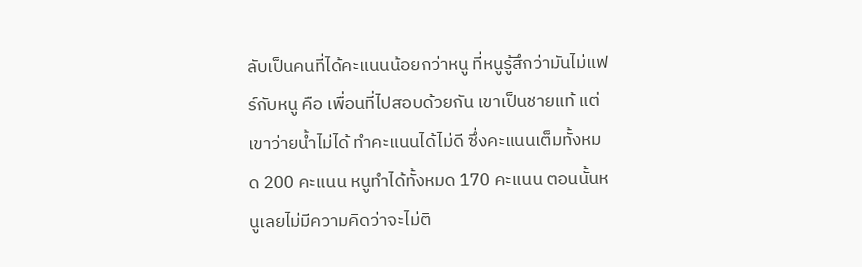ลับเป็นคนที่ได้คะแนนน้อยกว่าหนู ที่หนูรู้สึกว่ามันไม่แฟร์กับหนู คือ เพื่อนที่ไปสอบด้วยกัน เขาเป็นชายแท้ แต่เขาว่ายน้ำไม่ได้ ทำคะแนนได้ไม่ดี ซึ่งคะแนนเต็มทั้งหมด 200 คะแนน หนูทำได้ทั้งหมด 170 คะแนน ตอนนั้นหนูเลยไม่มีความคิดว่าจะไม่ติ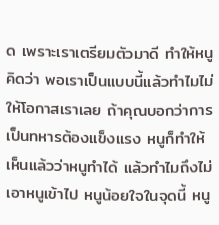ด เพราะเราเตรียมตัวมาดี ทำให้หนูคิดว่า พอเราเป็นแบบนี้แล้วทำไมไม่ให้โอกาสเราเลย ถ้าคุณบอกว่าการเป็นทหารต้องแข็งแรง หนูก็ทำให้เห็นแล้วว่าหนูทำได้ แล้วทำไมถึงไม่เอาหนูเข้าไป หนูน้อยใจในจุดนี้ หนู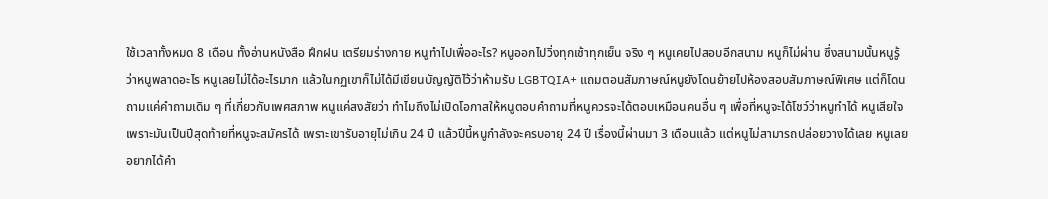ใช้เวลาทั้งหมด 8 เดือน ทั้งอ่านหนังสือ ฝึกฝน เตรียมร่างกาย หนูทำไปเพื่ออะไร? หนูออกไปวิ่งทุกเช้าทุกเย็น จริง ๆ หนูเคยไปสอบอีกสนาม หนูก็ไม่ผ่าน ซึ่งสนามนั้นหนูรู้ว่าหนูพลาดอะไร หนูเลยไม่ได้อะไรมาก แล้วในกฏเขาก็ไม่ได้มีเขียนบัญญัติไว้ว่าห้ามรับ LGBTQIA+ แถมตอนสัมภาษณ์หนูยังโดนย้ายไปห้องสอบสัมภาษณ์พิเศษ แต่ก็โดนถามแค่คำถามเดิม ๆ ที่เกี่ยวกับเพศสภาพ หนูแค่สงสัยว่า ทำไมถึงไม่เปิดโอกาสให้หนูตอบคำถามที่หนูควรจะได้ตอบเหมือนคนอื่น ๆ เพื่อที่หนูจะได้โชว์ว่าหนูทำได้ หนูเสียใจเพราะมันเป็นปีสุดท้ายที่หนูจะสมัครได้ เพราะเขารับอายุไม่เกิน 24 ปี แล้วปีนี้หนูกำลังจะครบอายุ 24 ปี เรื่องนี้ผ่านมา 3 เดือนแล้ว แต่หนูไม่สามารถปล่อยวางได้เลย หนูเลยอยากได้คำ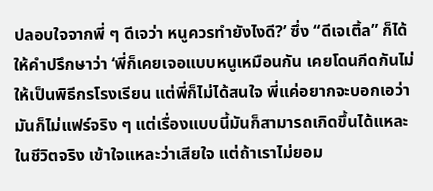ปลอบใจจากพี่ ๆ ดีเจว่า หนูควรทำยังไงดี?’ ซึ่ง “ดีเจเติ้ล” ก็ได้ให้คำปรึกษาว่า ‘พี่ก็เคยเจอแบบหนูเหมือนกัน เคยโดนกีดกันไม่ให้เป็นพิธีกรโรงเรียน แต่พี่ก็ไม่ได้สนใจ พี่แค่อยากจะบอกเอว่ามันก็ไม่แฟร์จริง ๆ แต่เรื่องแบบนี้มันก็สามารถเกิดขึ้นได้แหละในชีวิตจริง เข้าใจแหละว่าเสียใจ แต่ถ้าเราไม่ยอม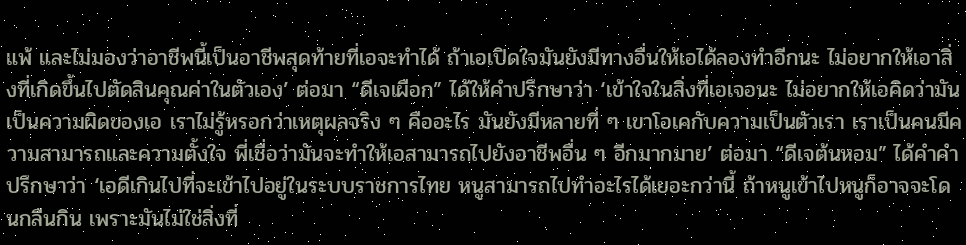แพ้ และไม่มองว่าอาชีพนี้เป็นอาชีพสุดท้ายที่เอจะทำได้ ถ้าเอเปิดใจมันยังมีทางอื่นให้เอได้ลองทำอีกนะ ไม่อยากให้เอาสิ่งที่เกิดขึ้นไปตัดสินคุณค่าในตัวเอง’ ต่อมา “ดีเจเผือก” ได้ให้คำปรึกษาว่า ‘เข้าใจในสิ่งที่เอเจอนะ ไม่อยากให้เอคิดว่ามันเป็นความผิดของเอ เราไม่รู้หรอกว่าเหตุผลจริง ๆ คืออะไร มันยังมีหลายที่ ๆ เขาโอเคกับความเป็นตัวเรา เราเป็นคนมีความสามารถและความตั้งใจ พี่เชื่อว่ามันจะทำให้เอสามารถไปยังอาชีพอื่น ๆ อีกมากมาย’ ต่อมา “ดีเจต้นหอม” ได้คำคำปรึกษาว่า ‘เอดีเกินไปที่จะเข้าไปอยู่ในระบบราชการไทย หนูสามารถไปทำอะไรได้เยอะกว่านี้ ถ้าหนูเข้าไปหนูก็อาจจะโดนกลืนกิน เพราะมันไม่ใช่สิ่งที่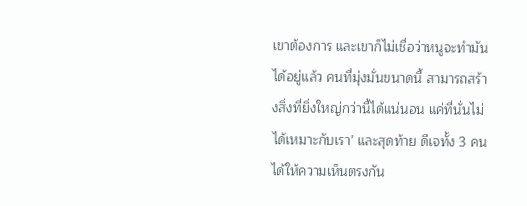เขาต้องการ และเขาก็ไม่เชื่อว่าหนูจะทำมันได้อยู่แล้ว คนที่มุ่งมั่นขนาดนี้ สามารถสร้างสิ่งที่ยิ่งใหญ่กว่านี้ได้แน่นอน แค่ที่นั่นไม่ได้เหมาะกับเรา’ และสุดท้าย ดีเจทั้ง 3 คน ได้ให้ความเห็นตรงกัน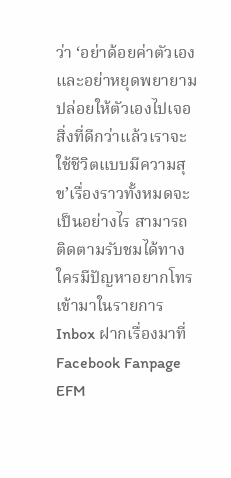ว่า ‘อย่าด้อยค่าตัวเองและอย่าหยุดพยายาม ปล่อยให้ตัวเองไปเจอสิ่งที่ดีกว่าแล้วเราจะใช้ชีวิตแบบมีความสุข’เรื่องราวทั้งหมดจะเป็นอย่างไร สามารถติดตามรับชมได้ทางใครมีปัญหาอยากโทรเข้ามาในรายการ Inbox ฝากเรื่องมาที่ Facebook Fanpage EFM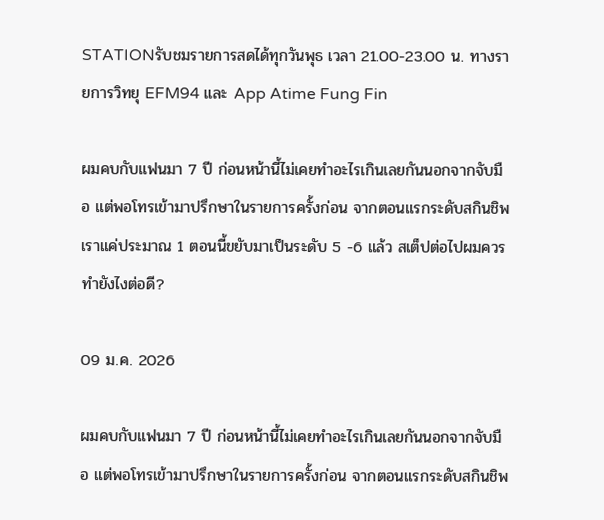STATIONรับชมรายการสดได้ทุกวันพุธ เวลา 21.00-23.00 น. ทางรายการวิทยุ EFM94 และ App Atime Fung Fin

ผมคบกับแฟนมา 7 ปี ก่อนหน้านี้ไม่เคยทำอะไรเกินเลยกันนอกจากจับมือ แต่พอโทรเข้ามาปรึกษาในรายการครั้งก่อน จากตอนแรกระดับสกินชิพเราแค่ประมาณ 1 ตอนนี้ขยับมาเป็นระดับ 5 -6 แล้ว สเต็ปต่อไปผมควรทำยังไงต่อดี?

09 ม.ค. 2026

ผมคบกับแฟนมา 7 ปี ก่อนหน้านี้ไม่เคยทำอะไรเกินเลยกันนอกจากจับมือ แต่พอโทรเข้ามาปรึกษาในรายการครั้งก่อน จากตอนแรกระดับสกินชิพ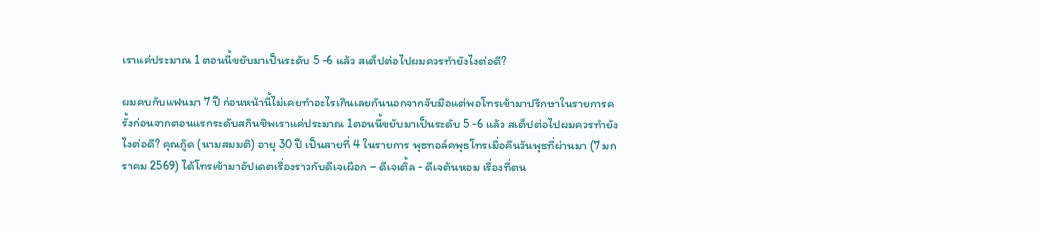เราแค่ประมาณ 1 ตอนนี้ขยับมาเป็นระดับ 5 -6 แล้ว สเต็ปต่อไปผมควรทำยังไงต่อดี?

ผมคบกับแฟนมา 7 ปี ก่อนหน้านี้ไม่เคยทำอะไรเกินเลยกันนอกจากจับมือแต่พอโทรเข้ามาปรึกษาในรายการครั้งก่อนจากตอนแรกระดับสกินชิพเราแค่ประมาณ 1ตอนนี้ขยับมาเป็นระดับ 5 -6 แล้ว สเต็ปต่อไปผมควรทำยังไงต่อดี? คุณกู๊ด (นามสมมติ) อายุ 30 ปี เป็นสายที่ 4 ในรายการ พุธทอล์คพุธโทรเมื่อคืนวันพุธที่ผ่านมา (7 มกราคม 2569) ได้โทรเข้ามาอัปเดตเรื่องราวกับดีเจเผือก – ดีเจเติ้ล - ดีเจต้นหอม เรื่องที่ตน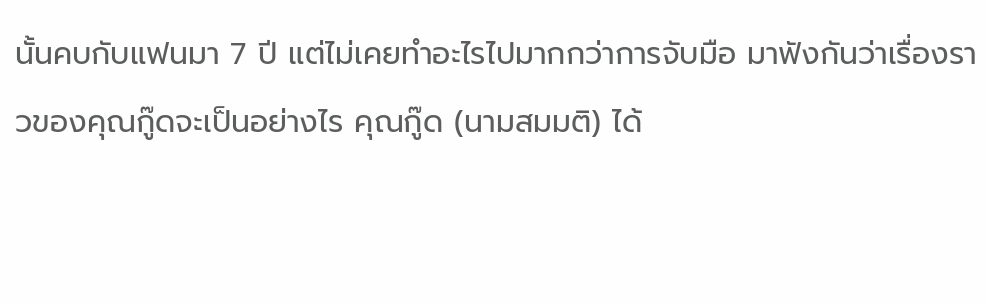นั้นคบกับแฟนมา 7 ปี แต่ไม่เคยทำอะไรไปมากกว่าการจับมือ มาฟังกันว่าเรื่องราวของคุณกู๊ดจะเป็นอย่างไร คุณกู๊ด (นามสมมติ) ได้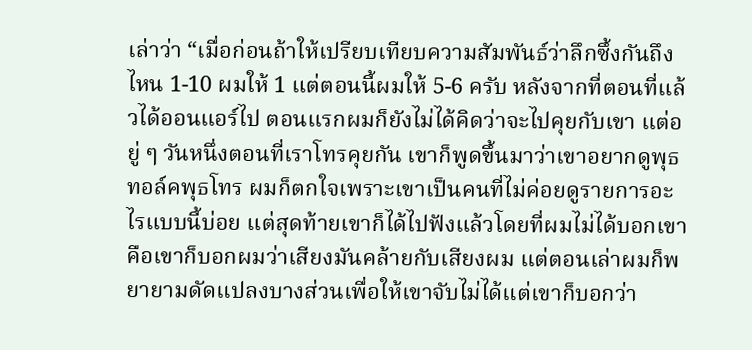เล่าว่า “เมื่อก่อนถ้าให้เปรียบเทียบความสัมพันธ์ว่าลึกซึ้งกันถึงไหน 1-10 ผมให้ 1 แต่ตอนนี้ผมให้ 5-6 ครับ หลังจากที่ตอนที่แล้วได้ออนแอร์ไป ตอนแรกผมก็ยังไม่ได้คิดว่าจะไปคุยกับเขา แต่อยู่ ๆ วันหนึ่งตอนที่เราโทรคุยกัน เขาก็พูดขึ้นมาว่าเขาอยากดูพุธทอล์คพุธโทร ผมก็ตกใจเพราะเขาเป็นคนที่ไม่ค่อยดูรายการอะไรแบบนี้บ่อย แต่สุดท้ายเขาก็ได้ไปฟังแล้วโดยที่ผมไม่ได้บอกเขา คือเขาก็บอกผมว่าเสียงมันคล้ายกับเสียงผม แต่ตอนเล่าผมก็พยายามดัดแปลงบางส่วนเพื่อให้เขาจับไม่ได้แต่เขาก็บอกว่า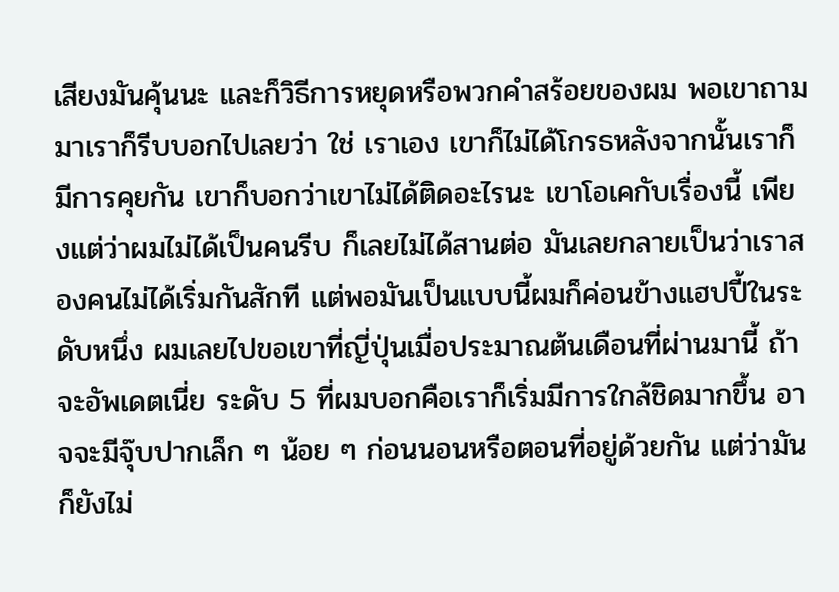เสียงมันคุ้นนะ และก็วิธีการหยุดหรือพวกคำสร้อยของผม พอเขาถามมาเราก็รีบบอกไปเลยว่า ใช่ เราเอง เขาก็ไม่ได้โกรธหลังจากนั้นเราก็มีการคุยกัน เขาก็บอกว่าเขาไม่ได้ติดอะไรนะ เขาโอเคกับเรื่องนี้ เพียงแต่ว่าผมไม่ได้เป็นคนรีบ ก็เลยไม่ได้สานต่อ มันเลยกลายเป็นว่าเราสองคนไม่ได้เริ่มกันสักที แต่พอมันเป็นแบบนี้ผมก็ค่อนข้างแฮปปี้ในระดับหนึ่ง ผมเลยไปขอเขาที่ญี่ปุ่นเมื่อประมาณต้นเดือนที่ผ่านมานี้ ถ้าจะอัพเดตเนี่ย ระดับ 5 ที่ผมบอกคือเราก็เริ่มมีการใกล้ชิดมากขึ้น อาจจะมีจุ๊บปากเล็ก ๆ น้อย ๆ ก่อนนอนหรือตอนที่อยู่ด้วยกัน แต่ว่ามันก็ยังไม่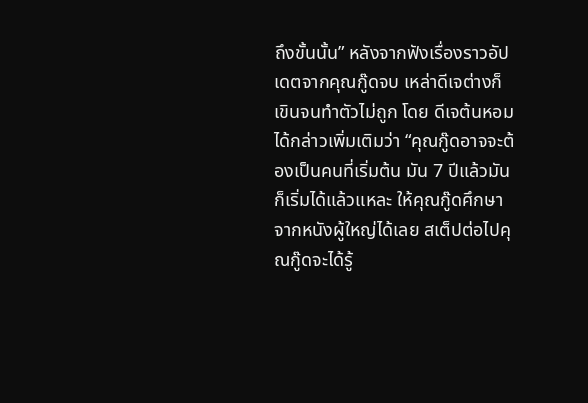ถึงขั้นนั้น” หลังจากฟังเรื่องราวอัปเดตจากคุณกู๊ดจบ เหล่าดีเจต่างก็เขินจนทำตัวไม่ถูก โดย ดีเจต้นหอม ได้กล่าวเพิ่มเติมว่า “คุณกู๊ดอาจจะต้องเป็นคนที่เริ่มต้น มัน 7 ปีแล้วมันก็เริ่มได้แล้วแหละ ให้คุณกู๊ดศึกษาจากหนังผู้ใหญ่ได้เลย สเต็ปต่อไปคุณกู๊ดจะได้รู้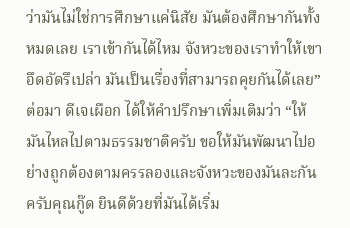ว่ามันไม่ใช่การศึกษาแค่นิสัย มันต้องศึกษากันทั้งหมดเลย เราเข้ากันได้ไหม จังหวะของเราทำให้เขาอึดอัดรึเปล่า มันเป็นเรื่องที่สามารถคุยกันได้เลย” ต่อมา ดีเจเผือก ได้ให้คำปรึกษาเพิ่มเติมว่า “ให้มันไหลไปตามธรรมชาติครับ ขอให้มันพัฒนาไปอย่างถูกต้องตามครรลองและจังหวะของมันละกันครับคุณกู๊ด ยินดีด้วยที่มันได้เริ่ม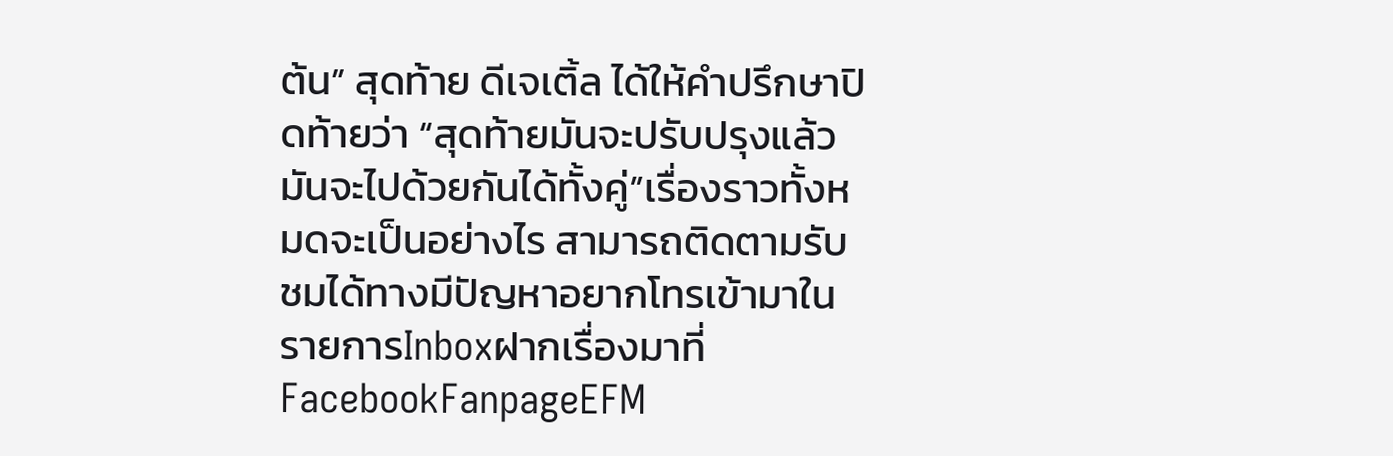ต้น” สุดท้าย ดีเจเติ้ล ได้ให้คำปรึกษาปิดท้ายว่า “สุดท้ายมันจะปรับปรุงแล้วมันจะไปด้วยกันได้ทั้งคู่”เรื่องราวทั้งหมดจะเป็นอย่างไร สามารถติดตามรับชมได้ทางมีปัญหาอยากโทรเข้ามาในรายการInboxฝากเรื่องมาที่FacebookFanpageEFM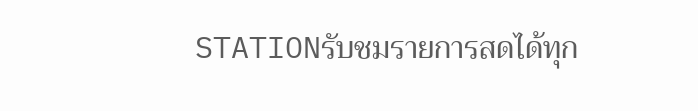STATIONรับชมรายการสดได้ทุก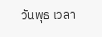วันพุธ เวลา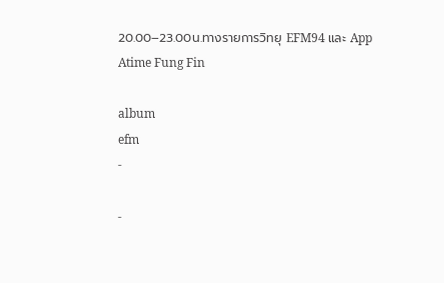20.00–23.00น.ทางรายการวิทยุ EFM94 และ App Atime Fung Fin

album
efm
-

-